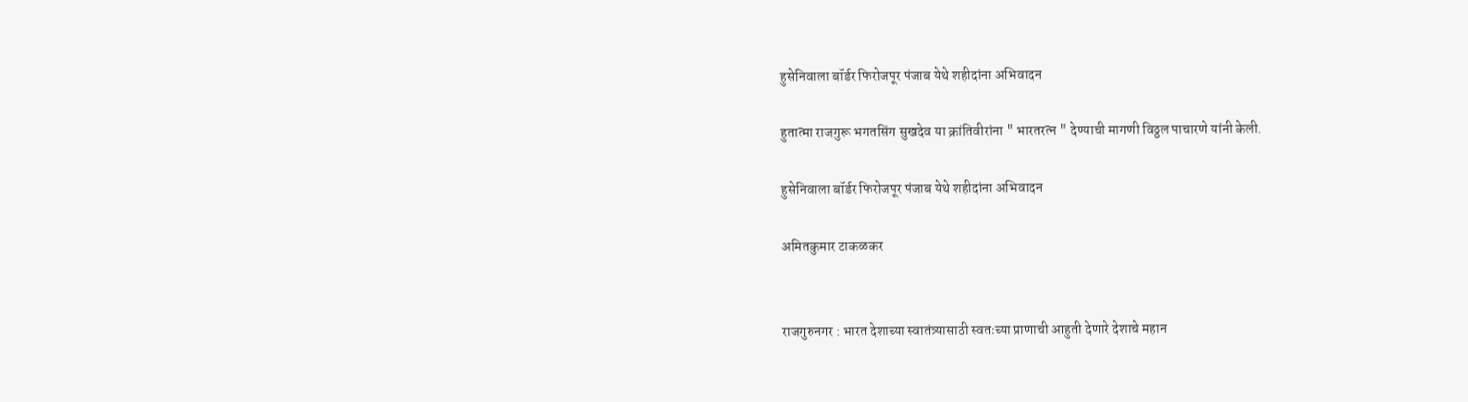हुसेनिवाला बॉर्डर फिरोजपूर पंजाब येथे शहीदांना अभिवादन

हुतात्मा राजगुरू भगतसिंग सुखदेव या क्रांतिवीरांना " भारतरत्न " देण्याची मागणी विठ्ठल पाचारणे यांनी केली.

हुसेनिवाला बॉर्डर फिरोजपूर पंजाब येथे शहीदांना अभिवादन

अमितकुमार टाकळकर


राजगुरुनगर : भारत देशाच्या स्वातंत्र्यासाठी स्वतःच्या प्राणाची आहुती देणारे देशाचे महान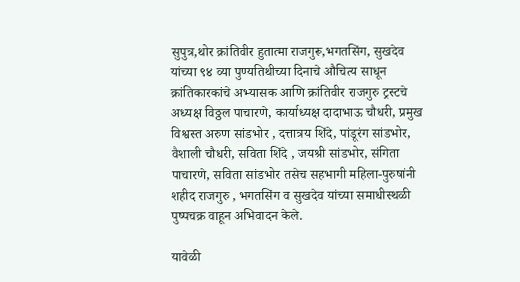सुपुत्र,थोर क्रांतिवीर हुतात्मा राजगुरू,भगतसिंग, सुखदेव यांच्या ९४ व्या पुण्यतिथीच्या दिनाचे औचित्य साधून क्रांतिकारकांचे अभ्यासक आणि क्रांतिवीर राजगुरु ट्रस्टचे अध्यक्ष विठ्ठल पाचारणे, कार्याध्यक्ष दादाभाऊ चौधरी, प्रमुख विश्वस्त अरुण सांडभोर , दत्तात्रय शिंदे, पांडूरंग सांडभोर, वैशाली चौधरी, सविता शिंदे , जयश्री सांडभोर, संगिता पाचारणे, सविता सांडभोर तसेच सहभागी महिला-पुरुषांनी शहीद राजगुरु , भगतसिंग व सुखदेव यांच्या समाधीस्थळी  पुष्पचक्र वाहून अभिवादन केले.

यावेळी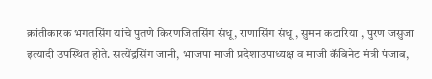क्रांतीकारक भगतसिंग यांचे पुतणे किरणजितसिंग संधू, राणासिंग संधू , सुमन कटारिया , पुरण जसुजा इत्यादी उपस्थित होते. सत्येंद्रसिंग जानी, भाजपा माजी प्रदेशाउपाध्यक्ष व माजी कॅबिनेट मंत्री पंजाब,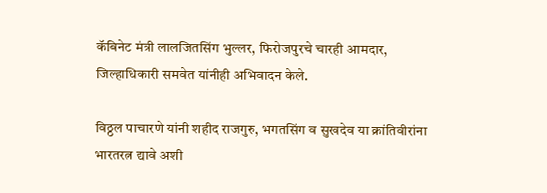कॅबिनेट मंत्री लालजितसिंग भुल्लर, फिरोजपुरचे चारही आमदार, जिल्हाधिकारी समवेत यांनीही अभिवादन केले.

विठ्ठल पाचारणे यांनी शहीद राजगुरु, भगतसिंग व सुखदेव या क्रांतिवीरांना भारतरत्न द्यावे अशी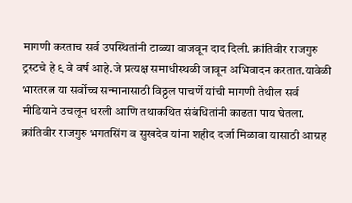मागणी करताच सर्व उपस्थितांनी टाळ्या वाजवून दाद दिली. क्रांतिवीर राजगुरु ट्रस्टचे हे ९ वे वर्ष आहे.जे प्रत्यक्ष समाधीस्थळी जावून अभिवादन करतात.यावेळी भारतरत्न या सर्वोच्च सन्मानासाठी विठ्ठल पाचर्णे यांची मागणी तेथील सर्व मीडियाने उचलून धरली आणि तथाकथित संबंधितांनी काढता पाय घेतला. क्रांतिवीर राजगुरु भगतसिंग व सुखदेव यांना शहीद दर्जा मिळावा यासाठी आग्रह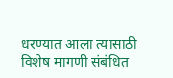धरण्यात आला त्यासाठी विशेष मागणी संबंधित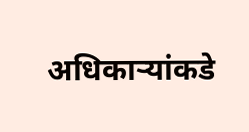अधिकाऱ्यांकडे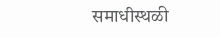समाधीस्थळी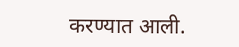करण्यात आली.